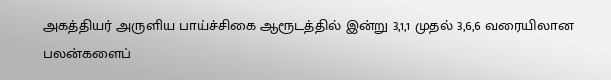அகத்தியர் அருளிய பாய்ச்சிகை ஆரூடத்தில் இன்று 3,1,1 முதல் 3,6,6 வரையிலான பலன்களைப்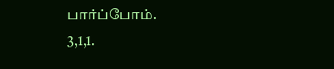பார்ப்போம்.
3,1,1.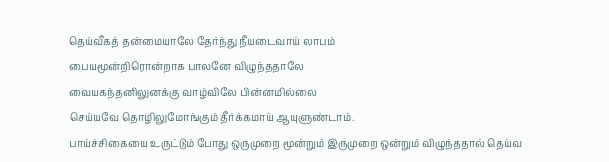தெய்வீகத் தன்மையாலே தேர்ந்து நீயடைவாய் லாபம்
பையமூன்றிரொன்றாக பாலனே விழுந்ததாலே
வையகந்தனிலுனக்கு வாழ்விலே பின்னமில்லை
செய்யவே தொழிலுமோங்கும் தீர்க்கமாய் ஆயுளுண்டாம்.
பாய்ச்சிகையை உருட்டும் போது ஒருமுறை மூன்றும் இருமுறை ஒன்றும் விழுந்ததால் தெய்வ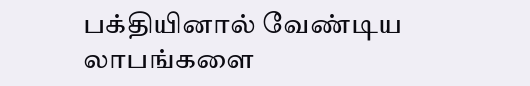பக்தியினால் வேண்டிய லாபங்களை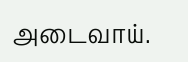அடைவாய்.